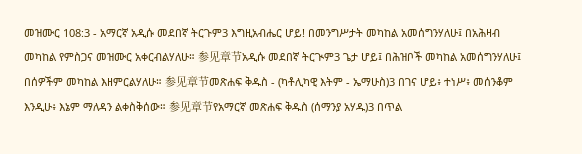መዝሙር 108:3 - አማርኛ አዲሱ መደበኛ ትርጉም3 እግዚአብሔር ሆይ! በመንግሥታት መካከል አመሰግንሃለሁ፤ በአሕዛብ መካከል የምስጋና መዝሙር አቀርብልሃለሁ። 参见章节አዲሱ መደበኛ ትርጒም3 ጌታ ሆይ፤ በሕዝቦች መካከል አመሰግንሃለሁ፤ በሰዎችም መካከል እዘምርልሃለሁ። 参见章节መጽሐፍ ቅዱስ - (ካቶሊካዊ እትም - ኤማሁስ)3 በገና ሆይ፥ ተነሥ፥ መሰንቆም እንዲሁ፥ እኔም ማለዳን ልቀስቅሰው። 参见章节የአማርኛ መጽሐፍ ቅዱስ (ሰማንያ አሃዱ)3 በጥል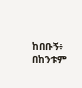ከበቡኝ፥ በከንቱም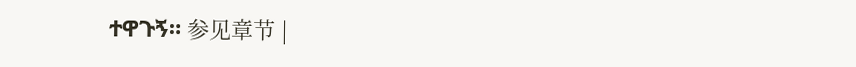ተዋጉኝ። 参见章节 |